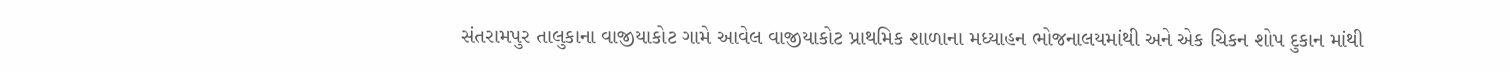સંતરામપુર તાલુકાના વાજીયાકોટ ગામે આવેલ વાજીયાકોટ પ્રાથમિક શાળાના મધ્યાહન ભોજનાલયમાંથી અને એક ચિકન શોપ દુકાન માંથી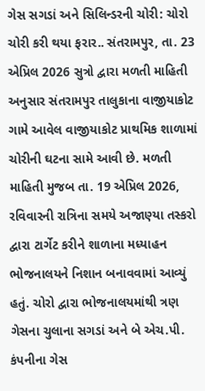ગેસ સગડાં અને સિલિન્ડરની ચોરી: ચોરો ચોરી કરી થયા ફરાર.. સંતરામપુર, તા. 23 એપ્રિલ 2026 સુત્રો દ્વારા મળતી માહિતી અનુસાર સંતરામપુર તાલુકાના વાજીયાકોટ ગામે આવેલ વાજીયાકોટ પ્રાથમિક શાળામાં ચોરીની ઘટના સામે આવી છે. મળતી માહિતી મુજબ તા. 19 એપ્રિલ 2026, રવિવારની રાત્રિના સમયે અજાણ્યા તસ્કરો દ્વારા ટાર્ગેટ કરીને શાળાના મધ્યાહન ભોજનાલયને નિશાન બનાવવામાં આવ્યું હતું. ચોરો દ્વારા ભોજનાલયમાંથી ત્રણ ગેસના ચુલાના સગડાં અને બે એચ.પી. કંપનીના ગેસ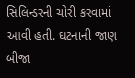સિલિન્ડરની ચોરી કરવામાં આવી હતી. ઘટનાની જાણ બીજા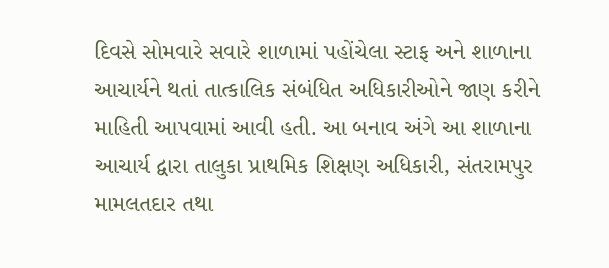દિવસે સોમવારે સવારે શાળામાં પહોંચેલા સ્ટાફ અને શાળાના આચાર્યને થતાં તાત્કાલિક સંબંધિત અધિકારીઓને જાણ કરીને માહિતી આપવામાં આવી હતી. આ બનાવ અંગે આ શાળાના આચાર્ય દ્વારા તાલુકા પ્રાથમિક શિક્ષણ અધિકારી, સંતરામપુર મામલતદાર તથા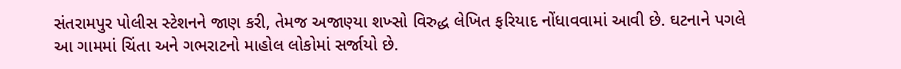સંતરામપુર પોલીસ સ્ટેશનને જાણ કરી, તેમજ અજાણ્યા શખ્સો વિરુદ્ધ લેખિત ફરિયાદ નોંધાવવામાં આવી છે. ઘટનાને પગલે આ ગામમાં ચિંતા અને ગભરાટનો માહોલ લોકોમાં સર્જાયો છે.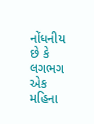નોંધનીય છે કે લગભગ એક મહિના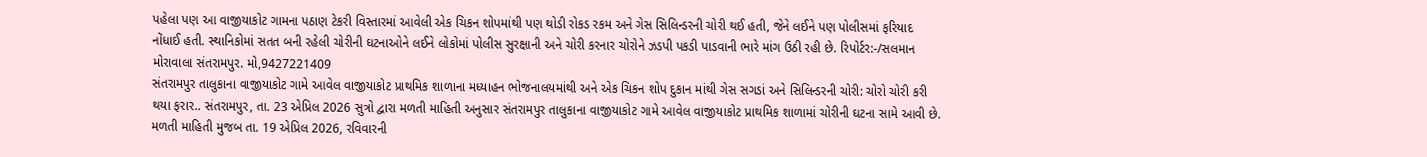પહેલા પણ આ વાજીયાકોટ ગામના પઠાણ ટેકરી વિસ્તારમાં આવેલી એક ચિકન શોપમાંથી પણ થોડી રોકડ રકમ અને ગેસ સિલિન્ડરની ચોરી થઈ હતી, જેને લઈને પણ પોલીસમાં ફરિયાદ નોંધાઈ હતી. સ્થાનિકોમાં સતત બની રહેલી ચોરીની ઘટનાઓને લઈને લોકોમાં પોલીસ સુરક્ષાની અને ચોરી કરનાર ચોરોને ઝડપી પકડી પાડવાની ભારે માંગ ઉઠી રહી છે. રિપોર્ટર:-/સલમાન મોરાવાલા સંતરામપુર. મો,9427221409
સંતરામપુર તાલુકાના વાજીયાકોટ ગામે આવેલ વાજીયાકોટ પ્રાથમિક શાળાના મધ્યાહન ભોજનાલયમાંથી અને એક ચિકન શોપ દુકાન માંથી ગેસ સગડાં અને સિલિન્ડરની ચોરી: ચોરો ચોરી કરી થયા ફરાર.. સંતરામપુર, તા. 23 એપ્રિલ 2026 સુત્રો દ્વારા મળતી માહિતી અનુસાર સંતરામપુર તાલુકાના વાજીયાકોટ ગામે આવેલ વાજીયાકોટ પ્રાથમિક શાળામાં ચોરીની ઘટના સામે આવી છે. મળતી માહિતી મુજબ તા. 19 એપ્રિલ 2026, રવિવારની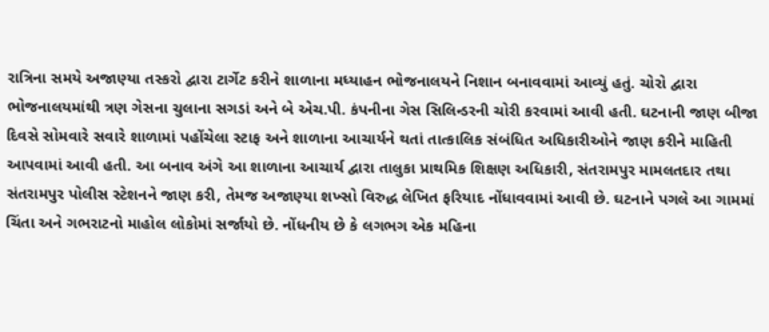રાત્રિના સમયે અજાણ્યા તસ્કરો દ્વારા ટાર્ગેટ કરીને શાળાના મધ્યાહન ભોજનાલયને નિશાન બનાવવામાં આવ્યું હતું. ચોરો દ્વારા ભોજનાલયમાંથી ત્રણ ગેસના ચુલાના સગડાં અને બે એચ.પી. કંપનીના ગેસ સિલિન્ડરની ચોરી કરવામાં આવી હતી. ઘટનાની જાણ બીજા દિવસે સોમવારે સવારે શાળામાં પહોંચેલા સ્ટાફ અને શાળાના આચાર્યને થતાં તાત્કાલિક સંબંધિત અધિકારીઓને જાણ કરીને માહિતી આપવામાં આવી હતી. આ બનાવ અંગે આ શાળાના આચાર્ય દ્વારા તાલુકા પ્રાથમિક શિક્ષણ અધિકારી, સંતરામપુર મામલતદાર તથા સંતરામપુર પોલીસ સ્ટેશનને જાણ કરી, તેમજ અજાણ્યા શખ્સો વિરુદ્ધ લેખિત ફરિયાદ નોંધાવવામાં આવી છે. ઘટનાને પગલે આ ગામમાં ચિંતા અને ગભરાટનો માહોલ લોકોમાં સર્જાયો છે. નોંધનીય છે કે લગભગ એક મહિના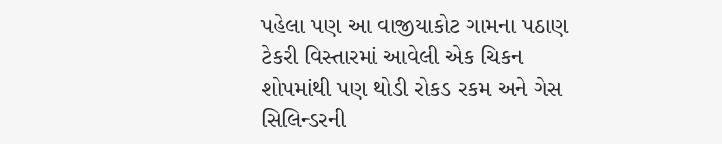પહેલા પણ આ વાજીયાકોટ ગામના પઠાણ ટેકરી વિસ્તારમાં આવેલી એક ચિકન શોપમાંથી પણ થોડી રોકડ રકમ અને ગેસ સિલિન્ડરની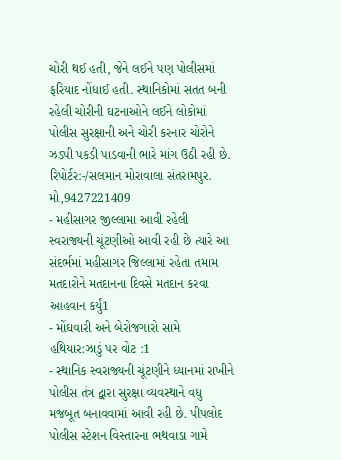ચોરી થઈ હતી, જેને લઈને પણ પોલીસમાં ફરિયાદ નોંધાઈ હતી. સ્થાનિકોમાં સતત બની રહેલી ચોરીની ઘટનાઓને લઈને લોકોમાં પોલીસ સુરક્ષાની અને ચોરી કરનાર ચોરોને ઝડપી પકડી પાડવાની ભારે માંગ ઉઠી રહી છે. રિપોર્ટર:-/સલમાન મોરાવાલા સંતરામપુર. મો,9427221409
- મહીસાગર જીલ્લામા આવી રહેલી સ્વરાજ્યની ચૂંટણીઓ આવી રહી છે ત્યારે આ સંદર્ભમાં મહીસાગર જિલ્લામાં રહેતા તમામ મતદારોને મતદાનના દિવસે મતદાન કરવા આહવાન કર્યું1
- મોંઘવારી અને બેરોજગારો સામે હથિયાર:ઝાડું પર વોટ :1
- સ્થાનિક સ્વરાજ્યની ચૂંટણીને ધ્યાનમાં રાખીને પોલીસ તંત્ર દ્વારા સુરક્ષા વ્યવસ્થાને વધુ મજબૂત બનાવવામાં આવી રહી છે. પીપલોદ પોલીસ સ્ટેશન વિસ્તારના ભથવાડા ગામે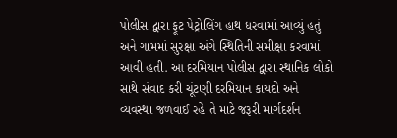પોલીસ દ્વારા ફૂટ પેટ્રોલિંગ હાથ ધરવામાં આવ્યું હતું અને ગામમાં સુરક્ષા અંગે સ્થિતિની સમીક્ષા કરવામાં આવી હતી. આ દરમિયાન પોલીસ દ્વારા સ્થાનિક લોકો સાથે સંવાદ કરી ચૂંટણી દરમિયાન કાયદો અને વ્યવસ્થા જળવાઈ રહે તે માટે જરૂરી માર્ગદર્શન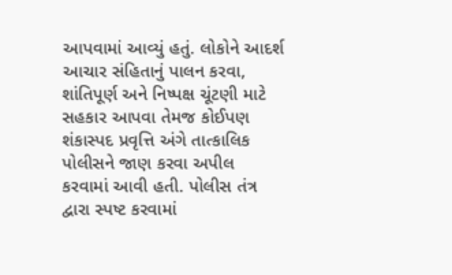આપવામાં આવ્યું હતું. લોકોને આદર્શ આચાર સંહિતાનું પાલન કરવા, શાંતિપૂર્ણ અને નિષ્પક્ષ ચૂંટણી માટે સહકાર આપવા તેમજ કોઈપણ શંકાસ્પદ પ્રવૃત્તિ અંગે તાત્કાલિક પોલીસને જાણ કરવા અપીલ કરવામાં આવી હતી. પોલીસ તંત્ર દ્વારા સ્પષ્ટ કરવામાં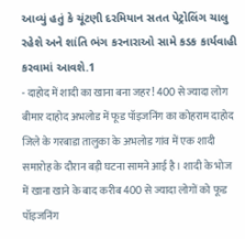આવ્યું હતું કે ચૂંટણી દરમિયાન સતત પેટ્રોલિંગ ચાલુ રહેશે અને શાંતિ ભંગ કરનારાઓ સામે કડક કાર્યવાહી કરવામાં આવશે.1
- दाहोद में शादी का खाना बना जहर! 400 से ज्यादा लोग बीमार दाहोद अभलोड में फूड पॉइजनिंग का कोहराम दाहोद जिले के गरबाडा तालुका के अभलोड गांव में एक शादी समारोह के दौरान बड़ी घटना सामने आई है। शादी के भोज में खाना खाने के बाद करीब 400 से ज्यादा लोगों को फूड पॉइजनिंग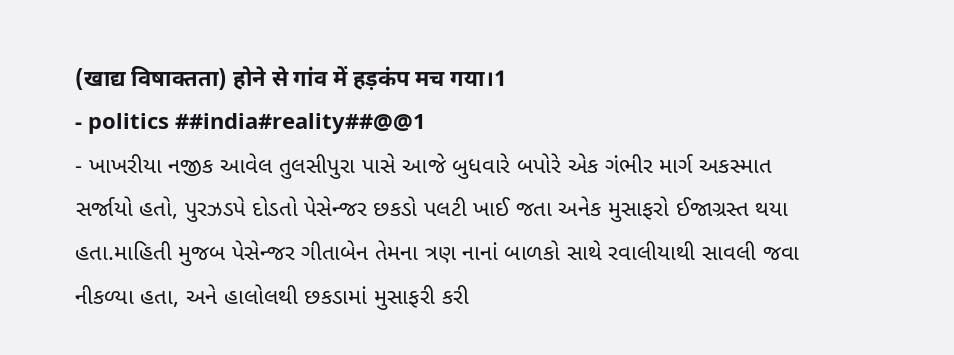(खाद्य विषाक्तता) होने से गांव में हड़कंप मच गया।1
- politics ##india#reality##@@1
- ખાખરીયા નજીક આવેલ તુલસીપુરા પાસે આજે બુધવારે બપોરે એક ગંભીર માર્ગ અકસ્માત સર્જાયો હતો, પુરઝડપે દોડતો પેસેન્જર છકડો પલટી ખાઈ જતા અનેક મુસાફરો ઈજાગ્રસ્ત થયા હતા.માહિતી મુજબ પેસેન્જર ગીતાબેન તેમના ત્રણ નાનાં બાળકો સાથે રવાલીયાથી સાવલી જવા નીકળ્યા હતા, અને હાલોલથી છકડામાં મુસાફરી કરી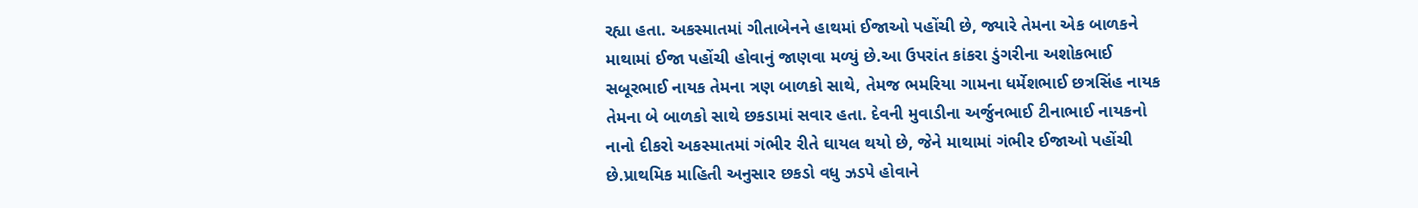રહ્યા હતા. અકસ્માતમાં ગીતાબેનને હાથમાં ઈજાઓ પહોંચી છે, જ્યારે તેમના એક બાળકને માથામાં ઈજા પહોંચી હોવાનું જાણવા મળ્યું છે.આ ઉપરાંત કાંકરા ડુંગરીના અશોકભાઈ સબૂરભાઈ નાયક તેમના ત્રણ બાળકો સાથે, તેમજ ભમરિયા ગામના ધર્મેશભાઈ છત્રસિંહ નાયક તેમના બે બાળકો સાથે છકડામાં સવાર હતા. દેવની મુવાડીના અર્જુનભાઈ ટીનાભાઈ નાયકનો નાનો દીકરો અકસ્માતમાં ગંભીર રીતે ઘાયલ થયો છે, જેને માથામાં ગંભીર ઈજાઓ પહોંચી છે.પ્રાથમિક માહિતી અનુસાર છકડો વધુ ઝડપે હોવાને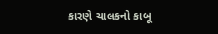કારણે ચાલકનો કાબૂ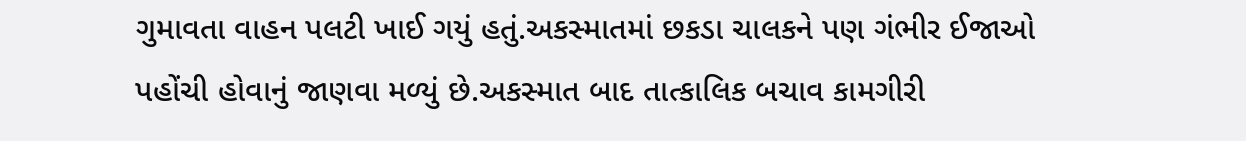ગુમાવતા વાહન પલટી ખાઈ ગયું હતું.અકસ્માતમાં છકડા ચાલકને પણ ગંભીર ઈજાઓ પહોંચી હોવાનું જાણવા મળ્યું છે.અકસ્માત બાદ તાત્કાલિક બચાવ કામગીરી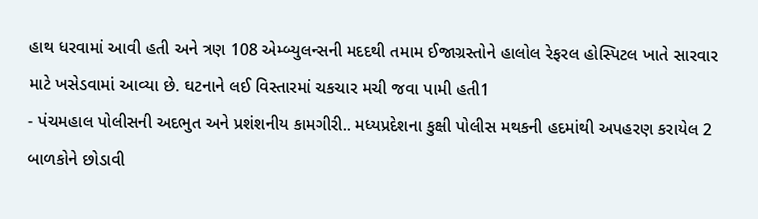હાથ ધરવામાં આવી હતી અને ત્રણ 108 એમ્બ્યુલન્સની મદદથી તમામ ઈજાગ્રસ્તોને હાલોલ રેફરલ હોસ્પિટલ ખાતે સારવાર માટે ખસેડવામાં આવ્યા છે. ઘટનાને લઈ વિસ્તારમાં ચકચાર મચી જવા પામી હતી1
- પંચમહાલ પોલીસની અદભુત અને પ્રશંશનીય કામગીરી.. મધ્યપ્રદેશના કુક્ષી પોલીસ મથકની હદમાંથી અપહરણ કરાયેલ 2 બાળકોને છોડાવી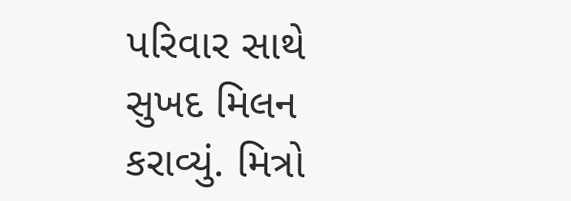પરિવાર સાથે સુખદ મિલન કરાવ્યું. મિત્રો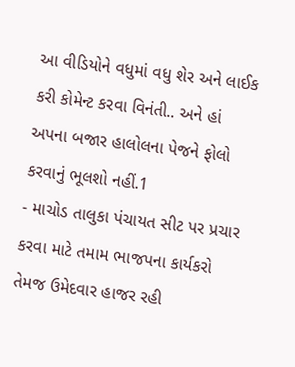આ વીડિયોને વધુમાં વધુ શેર અને લાઈક કરી કોમેન્ટ કરવા વિનંતી.. અને હાં અપના બજાર હાલોલના પેજને ફોલો કરવાનું ભૂલશો નહીં.1
- માચોડ તાલુકા પંચાયત સીટ પર પ્રચાર કરવા માટે તમામ ભાજપના કાર્યકરો તેમજ ઉમેદવાર હાજર રહી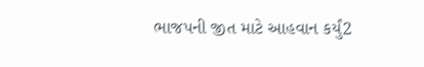ભાજપની જીત માટે આહવાન કર્યું2